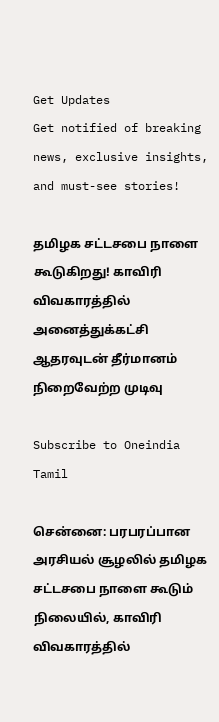Get Updates
Get notified of breaking news, exclusive insights, and must-see stories!

தமிழக சட்டசபை நாளை கூடுகிறது! காவிரி விவகாரத்தில் அனைத்துக்கட்சி ஆதரவுடன் தீர்மானம் நிறைவேற்ற முடிவு

Subscribe to Oneindia Tamil

சென்னை: பரபரப்பான அரசியல் சூழலில் தமிழக சட்டசபை நாளை கூடும் நிலையில், காவிரி விவகாரத்தில்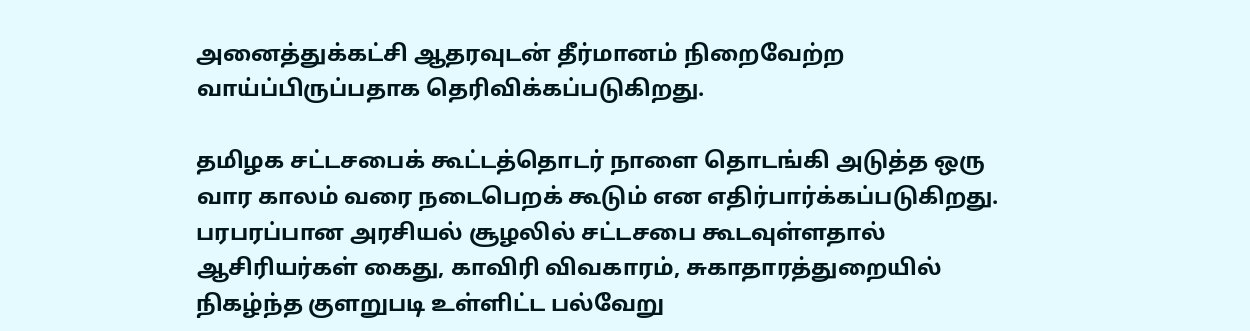அனைத்துக்கட்சி ஆதரவுடன் தீர்மானம் நிறைவேற்ற வாய்ப்பிருப்பதாக தெரிவிக்கப்படுகிறது.

தமிழக சட்டசபைக் கூட்டத்தொடர் நாளை தொடங்கி அடுத்த ஒரு வார காலம் வரை நடைபெறக் கூடும் என எதிர்பார்க்கப்படுகிறது. பரபரப்பான அரசியல் சூழலில் சட்டசபை கூடவுள்ளதால் ஆசிரியர்கள் கைது, காவிரி விவகாரம், சுகாதாரத்துறையில் நிகழ்ந்த குளறுபடி உள்ளிட்ட பல்வேறு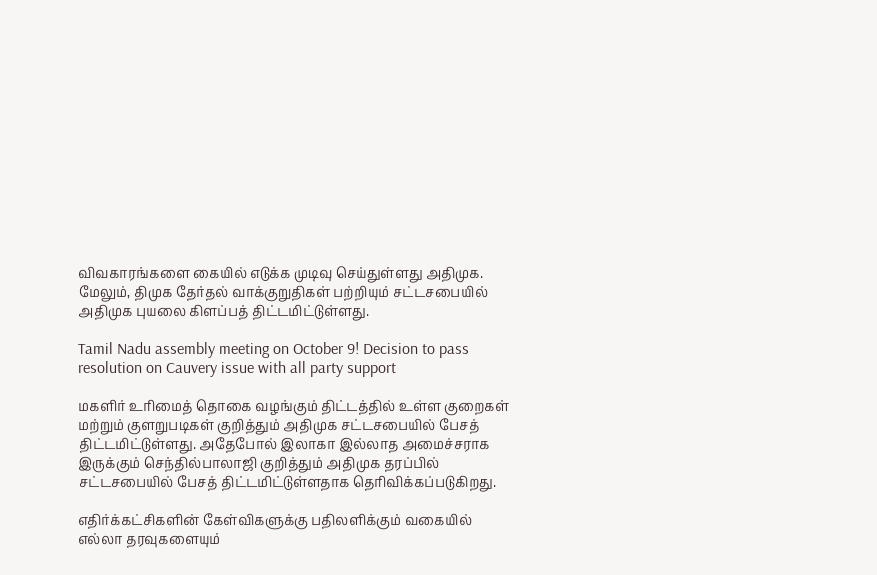விவகாரங்களை கையில் எடுக்க முடிவு செய்துள்ளது அதிமுக. மேலும், திமுக தேர்தல் வாக்குறுதிகள் பற்றியும் சட்டசபையில் அதிமுக புயலை கிளப்பத் திட்டமிட்டுள்ளது.

Tamil Nadu assembly meeting on October 9! Decision to pass resolution on Cauvery issue with all party support

மகளிர் உரிமைத் தொகை வழங்கும் திட்டத்தில் உள்ள குறைகள் மற்றும் குளறுபடிகள் குறித்தும் அதிமுக சட்டசபையில் பேசத் திட்டமிட்டுள்ளது. அதேபோல் இலாகா இல்லாத அமைச்சராக இருக்கும் செந்தில்பாலாஜி குறித்தும் அதிமுக தரப்பில் சட்டசபையில் பேசத் திட்டமிட்டுள்ளதாக தெரிவிக்கப்படுகிறது.

எதிர்க்கட்சிகளின் கேள்விகளுக்கு பதிலளிக்கும் வகையில் எல்லா தரவுகளையும்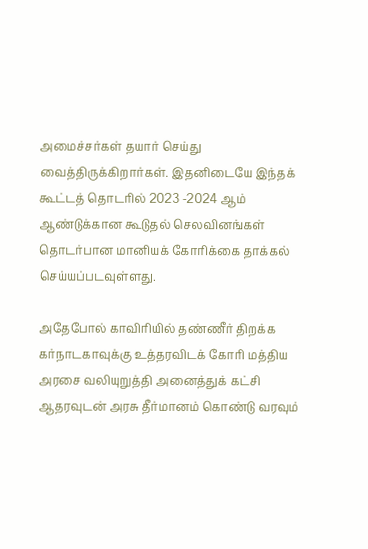அமைச்சர்கள் தயார் செய்து வைத்திருக்கிறார்கள். இதனிடையே இந்தக் கூட்டத் தொடரில் 2023 -2024 ஆம் ஆண்டுக்கான கூடுதல் செலவினங்கள் தொடர்பான மானியக் கோரிக்கை தாக்கல் செய்யப்படவுள்ளது.

அதேபோல் காவிரியில் தண்ணீர் திறக்க கர்நாடகாவுக்கு உத்தரவிடக் கோரி மத்திய அரசை வலியுறுத்தி அனைத்துக் கட்சி ஆதரவுடன் அரசு தீர்மானம் கொண்டு வரவும்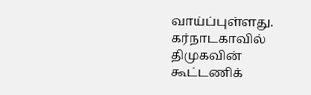வாய்ப்புள்ளது. கர்நாடகாவில் திமுகவின் கூட்டணிக்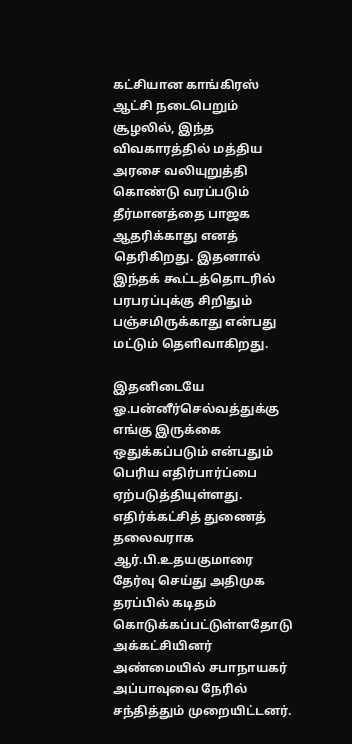கட்சியான காங்கிரஸ் ஆட்சி நடைபெறும் சூழலில், இந்த விவகாரத்தில் மத்திய அரசை வலியுறுத்தி கொண்டு வரப்படும் தீர்மானத்தை பாஜக ஆதரிக்காது எனத் தெரிகிறது. இதனால் இந்தக் கூட்டத்தொடரில் பரபரப்புக்கு சிறிதும் பஞ்சமிருக்காது என்பது மட்டும் தெளிவாகிறது.

இதனிடையே ஓ.பன்னீர்செல்வத்துக்கு எங்கு இருக்கை ஒதுக்கப்படும் என்பதும் பெரிய எதிர்பார்ப்பை ஏற்படுத்தியுள்ளது. எதிர்க்கட்சித் துணைத் தலைவராக ஆர்.பி.உதயகுமாரை தேர்வு செய்து அதிமுக தரப்பில் கடிதம் கொடுக்கப்பட்டுள்ளதோடு அக்கட்சியினர் அண்மையில் சபாநாயகர் அப்பாவுவை நேரில் சந்தித்தும் முறையிட்டனர்.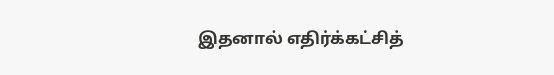இதனால் எதிர்க்கட்சித்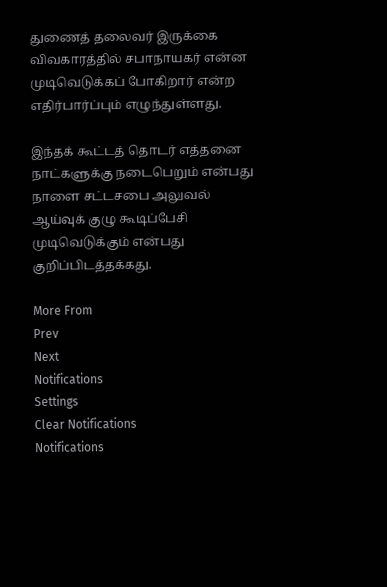துணைத் தலைவர் இருக்கை விவகாரத்தில் சபாநாயகர் என்ன முடிவெடுக்கப் போகிறார் என்ற எதிர்பார்ப்பும் எழுந்துள்ளது.

இந்தக் கூட்டத் தொடர் எத்தனை நாட்களுக்கு நடைபெறும் என்பது நாளை சட்டசபை அலுவல் ஆய்வுக் குழு கூடிப்பேசி முடிவெடுக்கும் என்பது குறிப்பிடத்தக்கது.

More From
Prev
Next
Notifications
Settings
Clear Notifications
Notifications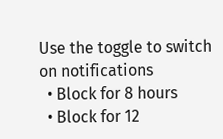Use the toggle to switch on notifications
  • Block for 8 hours
  • Block for 12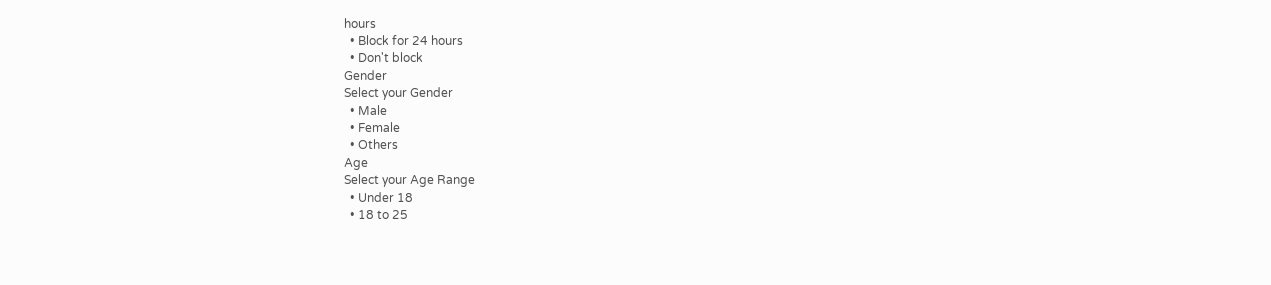hours
  • Block for 24 hours
  • Don't block
Gender
Select your Gender
  • Male
  • Female
  • Others
Age
Select your Age Range
  • Under 18
  • 18 to 25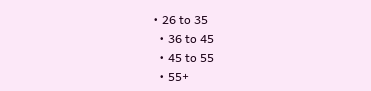• 26 to 35
  • 36 to 45
  • 45 to 55
  • 55+